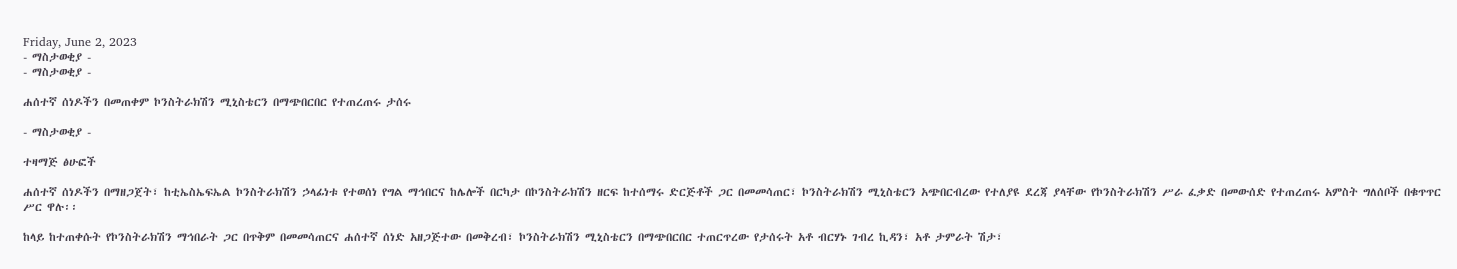Friday, June 2, 2023
- ማስታወቂያ -
- ማስታወቂያ -

ሐሰተኛ ሰነዶችን በመጠቀም ኮንስትራክሽን ሚኒስቴርን በማጭበርበር የተጠረጠሩ ታሰሩ

- ማስታወቂያ -

ተዛማጅ ፅሁፎች

ሐሰተኛ ሰነዶችን በማዘጋጀት፣ ከቲኤስኤፍኤል ኮንስትራክሽን ኃላፊነቱ የተወሰነ የግል ማኅበርና ከሌሎች በርካታ በኮንስትራክሽን ዘርፍ ከተሰማሩ ድርጅቶች ጋር በመመሳጠር፣ ኮንስትራክሽን ሚኒስቴርን አጭበርብረው የተለያዩ ደረጃ ያላቸው የኮንስትራክሽን ሥራ ፈቃድ በመውሰድ የተጠረጠሩ አምስት ግለሰቦች በቁጥጥር ሥር ዋሉ፡፡

ከላይ ከተጠቀሱት የኮንስትራክሽን ማኅበራት ጋር በጥቅም በመመሳጠርና ሐሰተኛ ሰነድ አዘጋጅተው በመቅረብ፣ ኮንስትራክሽን ሚኒስቴርን በማጭበርበር ተጠርጥረው የታሰሩት አቶ ብርሃኑ ገብረ ኪዳን፣ አቶ ታምራት ሽታ፣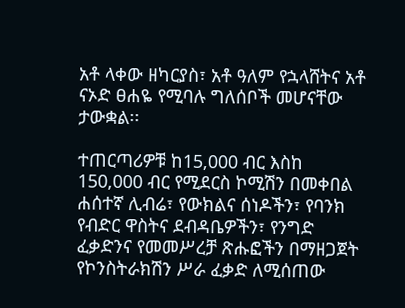አቶ ላቀው ዘካርያስ፣ አቶ ዓለም የኋላሸትና አቶ ናኦድ ፀሐዬ የሚባሉ ግለሰቦች መሆናቸው ታውቋል፡፡

ተጠርጣሪዎቹ ከ15,000 ብር እስከ 150,000 ብር የሚደርስ ኮሚሽን በመቀበል ሐሰተኛ ሊብሬ፣ የውክልና ሰነዶችን፣ የባንክ የብድር ዋስትና ደብዳቤዎችን፣ የንግድ ፈቃድንና የመመሥረቻ ጽሑፎችን በማዘጋጀት የኮንስትራክሽን ሥራ ፈቃድ ለሚሰጠው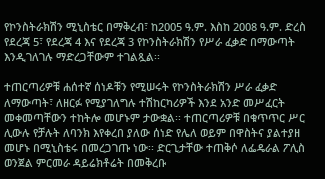የኮንስትራክሽን ሚኒስቴር በማቅረብ፣ ከ2005 ዓ.ም. እስከ 2008 ዓ.ም. ድረስ የደረጃ 5፣ የደረጃ 4 እና የደረጃ 3 የኮንስትራክሽን የሥራ ፈቃድ በማውጣት እንዲገለገሉ ማድረጋቸውም ተገልጿል፡፡

ተጠርጣሪዎቹ ሐሰተኛ ሰነዶቹን የሚሠሩት የኮንስትራክሽን ሥራ ፈቃድ ለማውጣት፣ ለዘርፉ የሚያገለግሉ ተሽከርካሪዎች እንደ አንድ መሥፈርት መቀመጣቸውን ተከትሎ መሆኑም ታውቋል፡፡ ተጠርጣሪዎቹ በቁጥጥር ሥር ሊውሉ የቻሉት ለባንክ እየቀረበ ያለው ሰነድ የሌለ ወይም በዋስትና ያልተያዘ መሆኑ በሚኒስቴሩ በመረጋገጡ ነው፡፡ ድርጊታቸው ተጠቅሶ ለፌዴራል ፖሊስ ወንጀል ምርመራ ዳይሬክቶሬት በመቅረቡ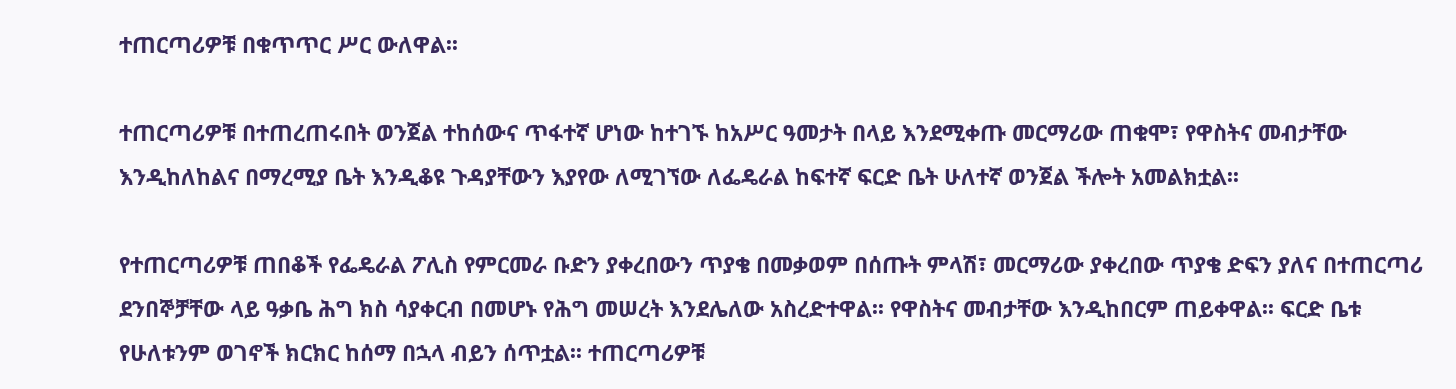ተጠርጣሪዎቹ በቁጥጥር ሥር ውለዋል፡፡

ተጠርጣሪዎቹ በተጠረጠሩበት ወንጀል ተከሰውና ጥፋተኛ ሆነው ከተገኙ ከአሥር ዓመታት በላይ እንደሚቀጡ መርማሪው ጠቁሞ፣ የዋስትና መብታቸው እንዲከለከልና በማረሚያ ቤት እንዲቆዩ ጉዳያቸውን እያየው ለሚገኘው ለፌዴራል ከፍተኛ ፍርድ ቤት ሁለተኛ ወንጀል ችሎት አመልክቷል፡፡

የተጠርጣሪዎቹ ጠበቆች የፌዴራል ፖሊስ የምርመራ ቡድን ያቀረበውን ጥያቄ በመቃወም በሰጡት ምላሽ፣ መርማሪው ያቀረበው ጥያቄ ድፍን ያለና በተጠርጣሪ ደንበኞቻቸው ላይ ዓቃቤ ሕግ ክስ ሳያቀርብ በመሆኑ የሕግ መሠረት እንደሌለው አስረድተዋል፡፡ የዋስትና መብታቸው እንዲከበርም ጠይቀዋል፡፡ ፍርድ ቤቱ የሁለቱንም ወገኖች ክርክር ከሰማ በኋላ ብይን ሰጥቷል፡፡ ተጠርጣሪዎቹ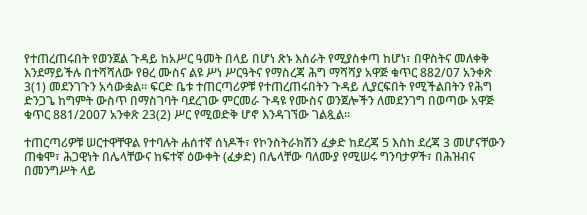የተጠረጠሩበት የወንጀል ጉዳይ ከአሥር ዓመት በላይ በሆነ ጽኑ እስራት የሚያስቀጣ ከሆነ፣ በዋስትና መለቀቅ እንደማይችሉ በተሻሻለው የፀረ ሙስና ልዩ ሥነ ሥርዓትና የማስረጃ ሕግ ማሻሻያ አዋጅ ቁጥር 882/07 አንቀጽ 3(1) መደንገጉን አሳውቋል፡፡ ፍርድ ቤቱ ተጠርጣሪዎቹ የተጠረጠሩበትን ጉዳይ ሊያርፍበት የሚችልበትን የሕግ ድንጋጌ ከግምት ውስጥ በማስገባት ባደረገው ምርመራ ጉዳዩ የሙስና ወንጀሎችን ለመደንገግ በወጣው አዋጅ ቁጥር 881/2007 አንቀጽ 23(2) ሥር የሚወድቅ ሆኖ እንዳገኘው ገልጿል፡፡

ተጠርጣሪዎቹ ሠርተዋቸዋል የተባሉት ሐሰተኛ ሰነዶች፣ የኮንስትራክሽን ፈቃድ ከደረጃ 5 እስከ ደረጃ 3 መሆናቸውን ጠቁሞ፣ ሕጋዊነት በሌላቸውና ከፍተኛ ዕውቀት (ፈቃድ) በሌላቸው ባለሙያ የሚሠሩ ግንባታዎች፣ በሕዝብና በመንግሥት ላይ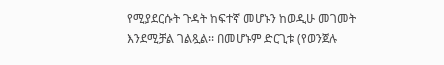የሚያደርሱት ጉዳት ከፍተኛ መሆኑን ከወዲሁ መገመት እንደሚቻል ገልጿል፡፡ በመሆኑም ድርጊቱ (የወንጀሉ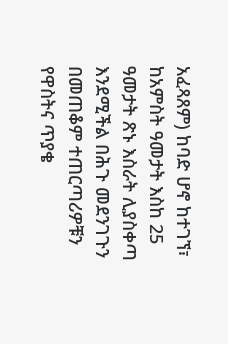አፈጻጸም) ከባድ ሆኖ ከተገኘ፣ ከአምስት ዓመታት እስከ 25 ዓመታት ጽኑ እስራት ሊያስቀጣ እንደሚችል በሕጉ መደንገጉን በመጠቆም ተጠርጣሪዎቹን የዋስትና ጥያቄ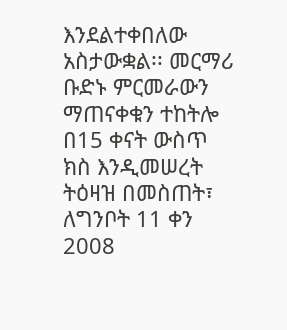እንደልተቀበለው አስታውቋል፡፡ መርማሪ ቡድኑ ምርመራውን ማጠናቀቁን ተከትሎ በ15 ቀናት ውስጥ ክስ እንዲመሠረት ትዕዛዝ በመስጠት፣ ለግንቦት 11 ቀን 2008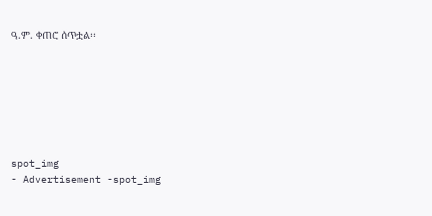ዓ.ም. ቀጠሮ ሰጥቷል፡፡







spot_img
- Advertisement -spot_img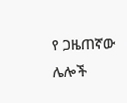የ ጋዜጠኛው ሌሎች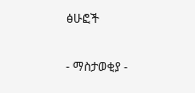ፅሁፎች

- ማስታወቂያ -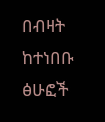በብዛት ከተነበቡ ፅሁፎች